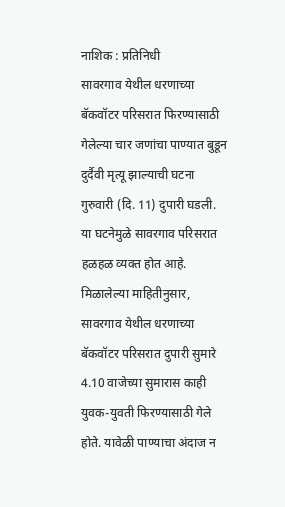नाशिक : प्रतिनिधी
सावरगाव येथील धरणाच्या बॅकवॉटर परिसरात फिरण्यासाठी गेलेल्या चार जणांचा पाण्यात बुडून दुर्दैवी मृत्यू झाल्याची घटना गुरुवारी (दि. 11) दुपारी घडली. या घटनेमुळे सावरगाव परिसरात हळहळ व्यक्त होत आहे.
मिळालेल्या माहितीनुसार, सावरगाव येथील धरणाच्या बॅकवॉटर परिसरात दुपारी सुमारे 4.10 वाजेच्या सुमारास काही युवक-युवती फिरण्यासाठी गेले होते. यावेळी पाण्याचा अंदाज न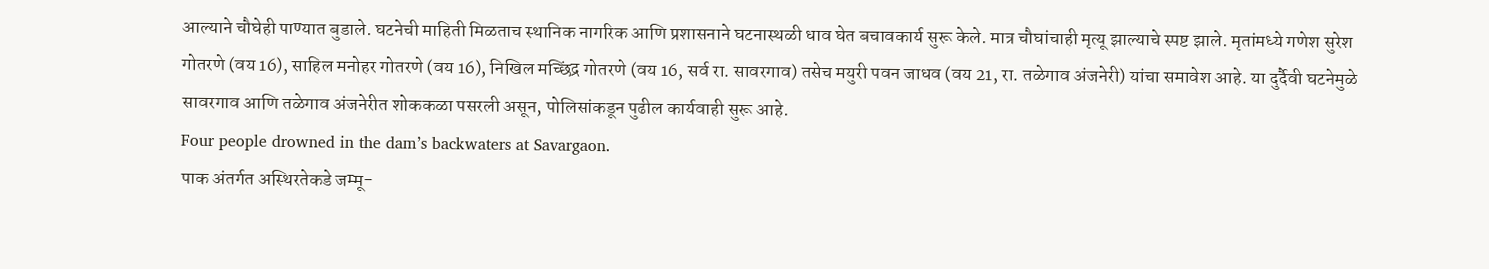आल्याने चौघेही पाण्यात बुडाले. घटनेची माहिती मिळताच स्थानिक नागरिक आणि प्रशासनाने घटनास्थळी धाव घेत बचावकार्य सुरू केले. मात्र चौघांचाही मृत्यू झाल्याचे स्पष्ट झाले. मृतांमध्ये गणेश सुरेश गोतरणे (वय 16), साहिल मनोहर गोतरणे (वय 16), निखिल मच्छिंद्र गोतरणे (वय 16, सर्व रा. सावरगाव) तसेच मयुरी पवन जाधव (वय 21, रा. तळेगाव अंजनेरी) यांचा समावेश आहे. या दुर्दैवी घटनेमुळे सावरगाव आणि तळेगाव अंजनेरीत शोककळा पसरली असून, पोलिसांकडून पुढील कार्यवाही सुरू आहे.
Four people drowned in the dam’s backwaters at Savargaon.
पाक अंतर्गत अस्थिरतेकडे जम्मू-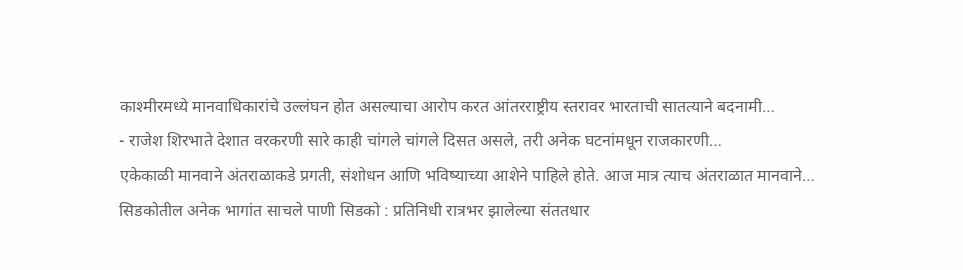काश्मीरमध्ये मानवाधिकारांचे उल्लंघन होत असल्याचा आरोप करत आंतरराष्ट्रीय स्तरावर भारताची सातत्याने बदनामी…
- राजेश शिरभाते देशात वरकरणी सारे काही चांगले चांगले दिसत असले, तरी अनेक घटनांमधून राजकारणी…
एकेकाळी मानवाने अंतराळाकडे प्रगती, संशोधन आणि भविष्याच्या आशेने पाहिले होते. आज मात्र त्याच अंतराळात मानवाने…
सिडकोतील अनेक भागांत साचले पाणी सिडको : प्रतिनिधी रात्रभर झालेल्या संततधार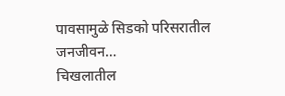पावसामुळे सिडको परिसरातील जनजीवन…
चिखलातील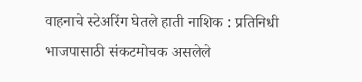वाहनाचे स्टेअरिंग घेतले हाती नाशिक : प्रतिनिधी भाजपासाठी संकटमोचक असलेले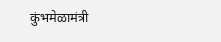कुंभमेळामंत्री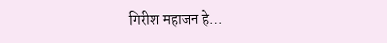गिरीश महाजन हे…